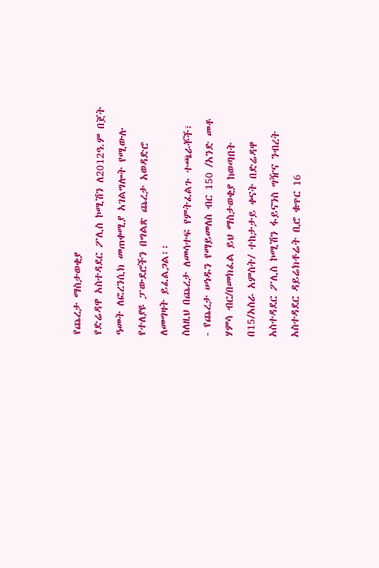የጨረታ ማስታወቂያ
የድሬዳዋ አስተዳደር ፖሊስ ኮሚሽን ለ2012ዓ.ም በጀት ዓመት ለፎረንሲክ መጠቀሚያ አገልግሎት የሚውሉ የተለያዩ ፓውደሮችን በግልጽ ጨረታ አወዳድሮ ለመግዛት ይፈልጋል፡፡
ስለዚህ በጨረታ ለመሳተፍ የምትፈልጉ ተጫራቾች፣
- የጨረታ ሠነዱን የማይመለስ ብር 150 /አንድ መቶ ሃምሳ ብር/በመክፈል ይህ ማስታወቂያ ከወጣበት በ15/አስራ አምስት/ ተከታታይ ቀናት በድሬዳዋ አስተዳደር ፖሊስ ኮሚሽን ፋይናንስ ግዥና ንብረት አስተዳደር ዳይሬክቶሬት ቢሮ ቁጥር 16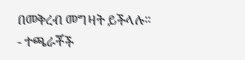በመቅረብ መግዛት ይችላሉ፡፡
- ተጫራቾች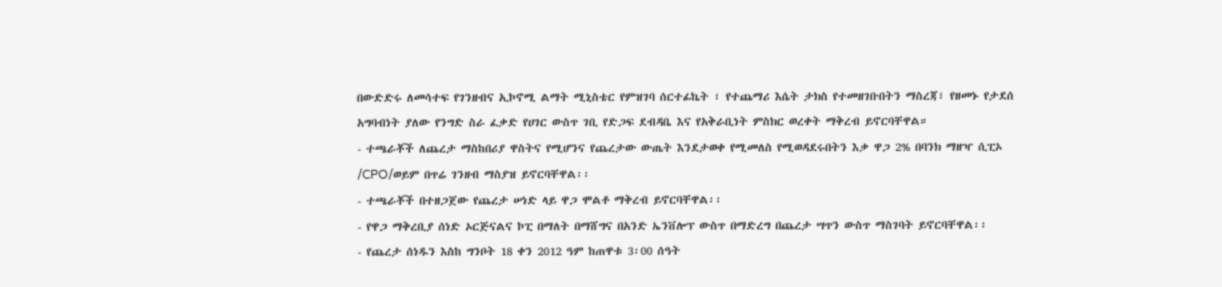በውድድሩ ለመሳተፍ የገንዘብና ኢኮኖሚ ልማት ሚኒስቴር የምዝገባ ሰርተፊኬት ፣ የተጨማሪ እሴት ታክስ የተመዘገቡበትን ማስረጃ፣ የዘመኑ የታደሰ አግባብነት ያለው የንግድ ስራ ፈቃድ የሀገር ውስጥ ገቢ የድጋፍ ደብዳቤ እና የአቅራቢነት ምስክር ወረቀት ማቅረብ ይኖርባቸዋል።
- ተጫራቾች ለጨረታ ማስከበሪያ ዋስትና የሚሆንና የጨረታው ውጤት እንደታወቀ የሚመለስ የሚወዳደሩበትን እቃ ዋጋ 2% በባንክ ማዘዣ ሲፒኦ /CPO/ወይም በጥሬ ገንዘብ ማስያዝ ይኖርባቸዋል፡፡
- ተጫራቾች በተዘጋጀው የጨረታ ሠነድ ላይ ዋጋ ሞልቶ ማቅረብ ይኖርባቸዋል፡፡
- የዋጋ ማቅረቢያ ሰነድ ኦርጅናልና ኮፒ በማለት በማሸግና በአንድ ኤንቨሎፕ ውስጥ በማድረግ በጨረታ ሣጥን ውስጥ ማስገባት ይኖርባቸዋል፡፡
- የጨረታ ሰነዱን እስከ ግንቦት 18 ቀን 2012 ዓም ከጠዋቱ 3፡00 ሰዓት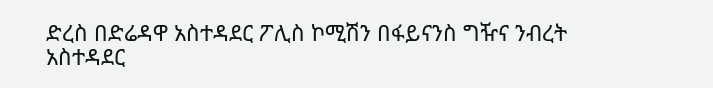ድረስ በድሬዳዋ አስተዳደር ፖሊስ ኮሚሽን በፋይናንስ ግዥና ንብረት አስተዳደር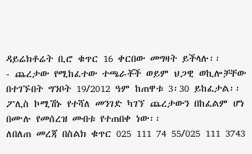ዳይሬክቶሬት ቢሮ ቁጥር 16 ቀርበው መግዛት ይችላሉ፡፡
- ጨረታው የሚከፈተው ተጫራቾች ወይም ህጋዊ ወኪሎቻቸው በተገኙበት ግንቦት 19/2012 ዓም ከጠዋቱ 3፡30 ይከፈታል፡፡
ፖሊስ ኮሚሽኑ የተሻለ መንገድ ካገኘ ጨረታውን በከፈልም ሆነ በሙሉ የመሰረዝ መብቱ የተጠበቀ ነው፡፡
ለበለጠ መረጃ በስልክ ቁጥር 025 111 74 55/025 111 3743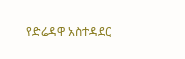የድሬዳዋ አስተዳደር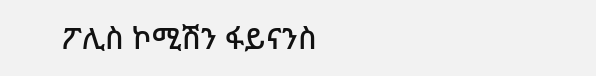ፖሊስ ኮሚሽን ፋይናንስ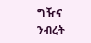ግዥና ንብረት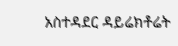አስተዳደር ዳይሬክቶሬት